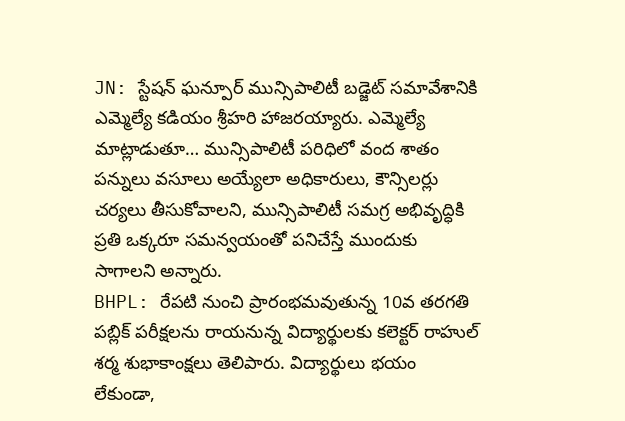JN: స్టేషన్ ఘన్పూర్ మున్సిపాలిటీ బడ్జెట్ సమావేశానికి ఎమ్మెల్యే కడియం శ్రీహరి హాజరయ్యారు. ఎమ్మెల్యే మాట్లాడుతూ… మున్సిపాలిటీ పరిధిలో వంద శాతం పన్నులు వసూలు అయ్యేలా అధికారులు, కౌన్సిలర్లు చర్యలు తీసుకోవాలని, మున్సిపాలిటీ సమగ్ర అభివృద్ధికి ప్రతి ఒక్కరూ సమన్వయంతో పనిచేస్తే ముందుకు సాగాలని అన్నారు.
BHPL: రేపటి నుంచి ప్రారంభమవుతున్న 10వ తరగతి పబ్లిక్ పరీక్షలను రాయనున్న విద్యార్థులకు కలెక్టర్ రాహుల్ శర్మ శుభాకాంక్షలు తెలిపారు. విద్యార్థులు భయం లేకుండా,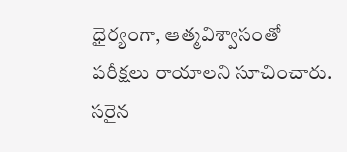ధైర్యంగా, ఆత్మవిశ్వాసంతో పరీక్షలు రాయాలని సూచించారు. సరైన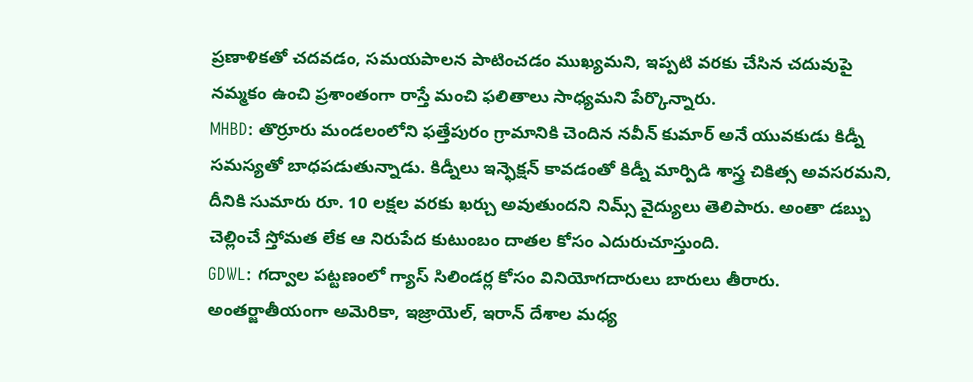ప్రణాళికతో చదవడం, సమయపాలన పాటించడం ముఖ్యమని, ఇప్పటి వరకు చేసిన చదువుపై నమ్మకం ఉంచి ప్రశాంతంగా రాస్తే మంచి ఫలితాలు సాధ్యమని పేర్కొన్నారు.
MHBD: తొర్రూరు మండలంలోని ఫత్తేపురం గ్రామానికి చెందిన నవీన్ కుమార్ అనే యువకుడు కిడ్నీ సమస్యతో బాధపడుతున్నాడు. కిడ్నీలు ఇన్ఫెక్షన్ కావడంతో కిడ్నీ మార్పిడి శాస్త్ర చికిత్స అవసరమని, దీనికి సుమారు రూ. 10 లక్షల వరకు ఖర్చు అవుతుందని నిమ్స్ వైద్యులు తెలిపారు. అంతా డబ్బు చెల్లించే స్తోమత లేక ఆ నిరుపేద కుటుంబం దాతల కోసం ఎదురుచూస్తుంది.
GDWL: గద్వాల పట్టణంలో గ్యాస్ సిలిండర్ల కోసం వినియోగదారులు బారులు తీరారు. అంతర్జాతీయంగా అమెరికా, ఇజ్రాయెల్, ఇరాన్ దేశాల మధ్య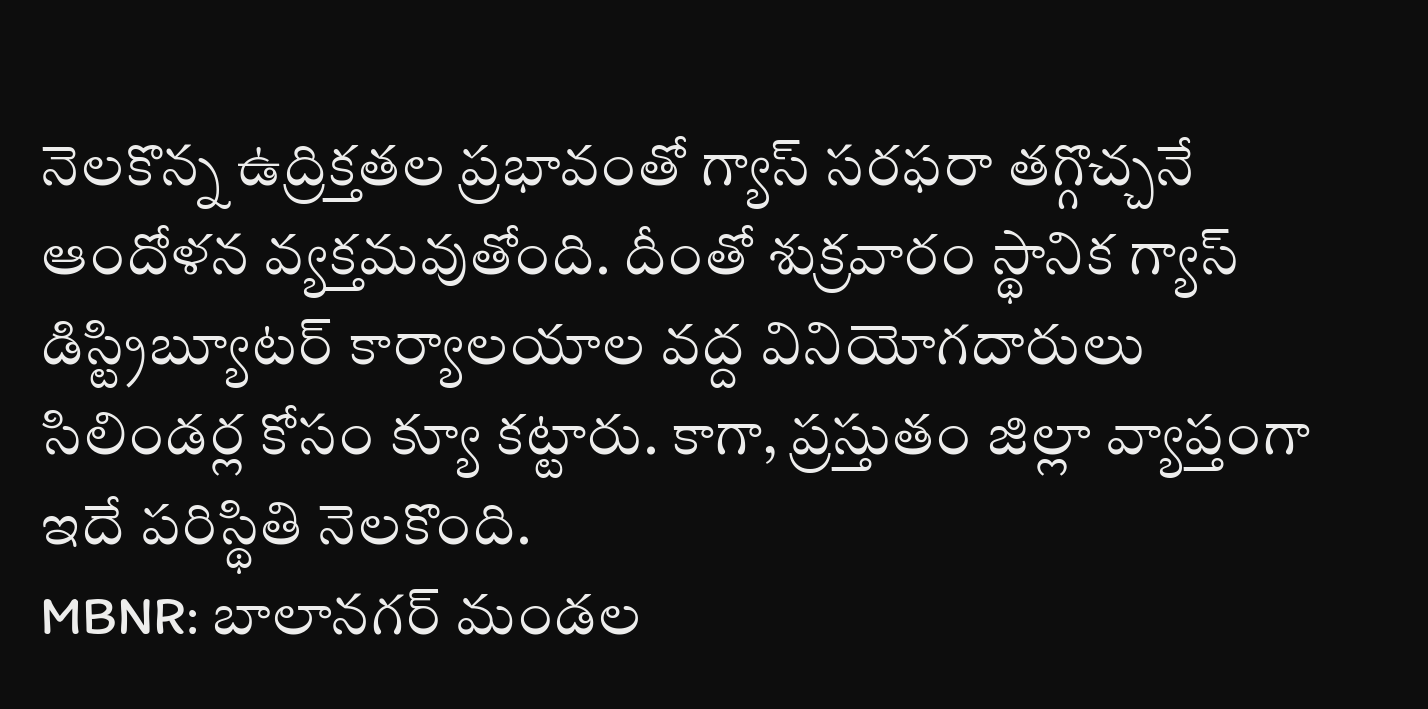నెలకొన్న ఉద్రిక్తతల ప్రభావంతో గ్యాస్ సరఫరా తగ్గొచ్చనే ఆందోళన వ్యక్తమవుతోంది. దీంతో శుక్రవారం స్థానిక గ్యాస్ డిస్ట్రిబ్యూటర్ కార్యాలయాల వద్ద వినియోగదారులు సిలిండర్ల కోసం క్యూ కట్టారు. కాగా, ప్రస్తుతం జిల్లా వ్యాప్తంగా ఇదే పరిస్థితి నెలకొంది.
MBNR: బాలానగర్ మండల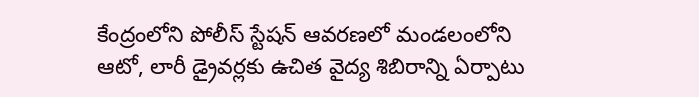కేంద్రంలోని పోలీస్ స్టేషన్ ఆవరణలో మండలంలోని ఆటో, లారీ డ్రైవర్లకు ఉచిత వైద్య శిబిరాన్ని ఏర్పాటు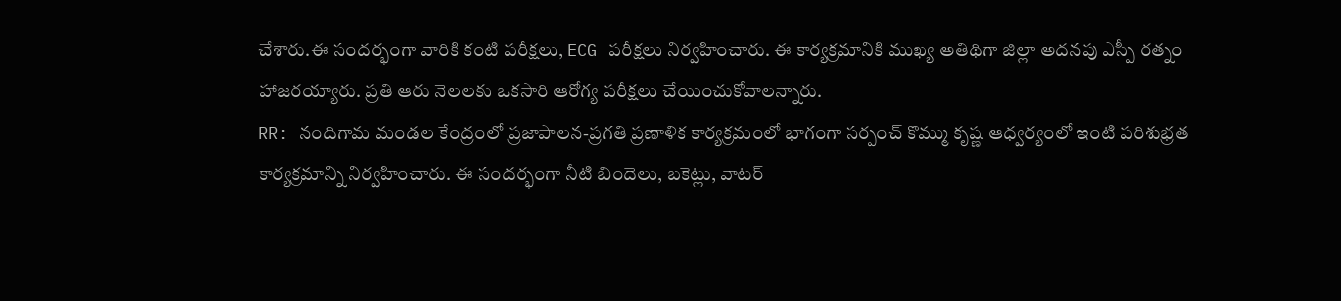చేశారు.ఈ సందర్భంగా వారికి కంటి పరీక్షలు, ECG పరీక్షలు నిర్వహించారు. ఈ కార్యక్రమానికి ముఖ్య అతిథిగా జిల్లా అదనపు ఎస్పీ రత్నం హాజరయ్యారు. ప్రతి ఆరు నెలలకు ఒకసారి ఆరోగ్య పరీక్షలు చేయించుకోవాలన్నారు.
RR: నందిగామ మండల కేంద్రంలో ప్రజాపాలన-ప్రగతి ప్రణాళిక కార్యక్రమంలో భాగంగా సర్పంచ్ కొమ్ము కృష్ణ ఆధ్వర్యంలో ఇంటి పరిశుభ్రత కార్యక్రమాన్ని నిర్వహించారు. ఈ సందర్భంగా నీటి బిందెలు, బకెట్లు, వాటర్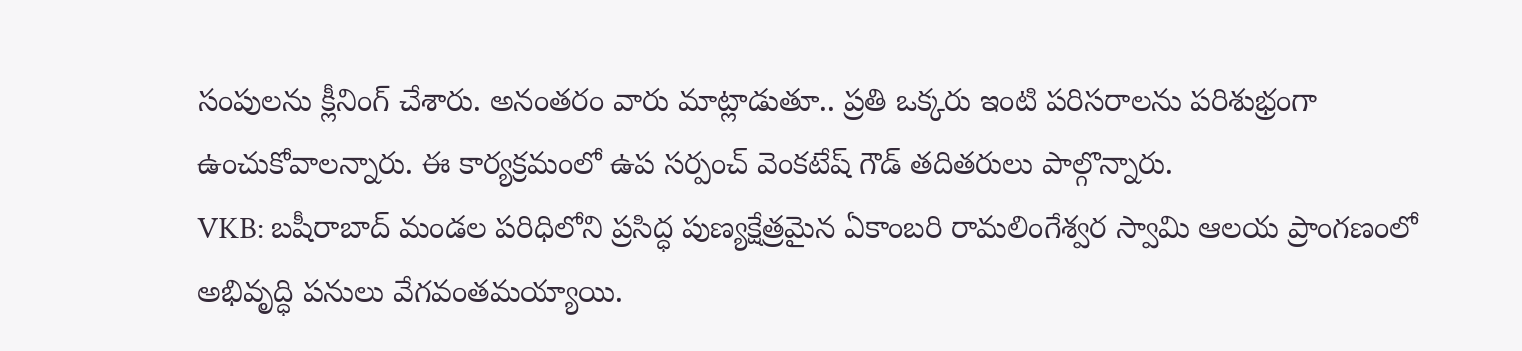సంపులను క్లీనింగ్ చేశారు. అనంతరం వారు మాట్లాడుతూ.. ప్రతి ఒక్కరు ఇంటి పరిసరాలను పరిశుభ్రంగా ఉంచుకోవాలన్నారు. ఈ కార్యక్రమంలో ఉప సర్పంచ్ వెంకటేష్ గౌడ్ తదితరులు పాల్గొన్నారు.
VKB: బషీరాబాద్ మండల పరిధిలోని ప్రసిద్ధ పుణ్యక్షేత్రమైన ఏకాంబరి రామలింగేశ్వర స్వామి ఆలయ ప్రాంగణంలో అభివృద్ధి పనులు వేగవంతమయ్యాయి.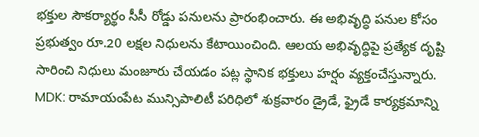భక్తుల సౌకర్యార్థం సీసీ రోడ్డు పనులను ప్రారంభించారు. ఈ అభివృద్ధి పనుల కోసం ప్రభుత్వం రూ.20 లక్షల నిధులను కేటాయించింది. ఆలయ అభివృద్ధిపై ప్రత్యేక దృష్టి సారించి నిధులు మంజూరు చేయడం పట్ల స్థానిక భక్తులు హర్షం వ్యక్తంచేస్తున్నారు.
MDK: రామాయంపేట మున్సిపాలిటీ పరిధిలో శుక్రవారం డ్రైడే, ఫ్రైడే కార్యక్రమాన్ని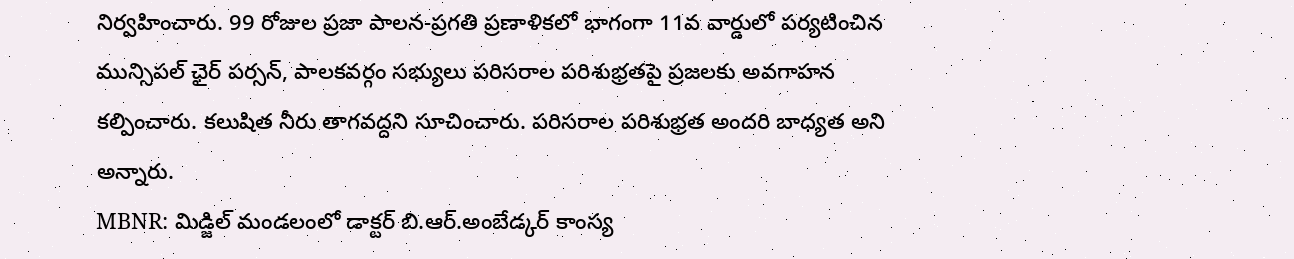నిర్వహించారు. 99 రోజుల ప్రజా పాలన-ప్రగతి ప్రణాళికలో భాగంగా 11వ వార్డులో పర్యటించిన మున్సిపల్ ఛైర్ పర్సన్, పాలకవర్గం సభ్యులు పరిసరాల పరిశుభ్రతపై ప్రజలకు అవగాహన కల్పించారు. కలుషిత నీరు తాగవద్దని సూచించారు. పరిసరాల పరిశుభ్రత అందరి బాధ్యత అని అన్నారు.
MBNR: మిడ్జిల్ మండలంలో డాక్టర్ బి.ఆర్.అంబేడ్కర్ కాంస్య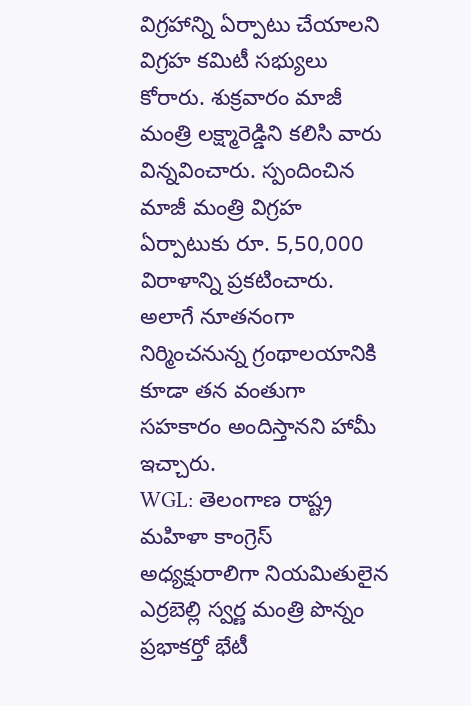విగ్రహాన్ని ఏర్పాటు చేయాలని విగ్రహ కమిటీ సభ్యులు కోరారు. శుక్రవారం మాజీ మంత్రి లక్ష్మారెడ్డిని కలిసి వారు విన్నవించారు. స్పందించిన మాజీ మంత్రి విగ్రహ ఏర్పాటుకు రూ. 5,50,000 విరాళాన్ని ప్రకటించారు. అలాగే నూతనంగా నిర్మించనున్న గ్రంథాలయానికి కూడా తన వంతుగా సహకారం అందిస్తానని హామీ ఇచ్చారు.
WGL: తెలంగాణ రాష్ట్ర మహిళా కాంగ్రెస్ అధ్యక్షురాలిగా నియమితులైన ఎర్రబెల్లి స్వర్ణ మంత్రి పొన్నం ప్రభాకర్తో భేటీ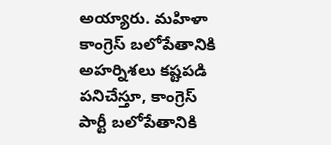అయ్యారు. మహిళా కాంగ్రెస్ బలోపేతానికి అహర్నిశలు కష్టపడి పనిచేస్తూ, కాంగ్రెస్ పార్టీ బలోపేతానికి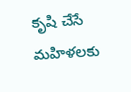కృషి చేసే మహిళలకు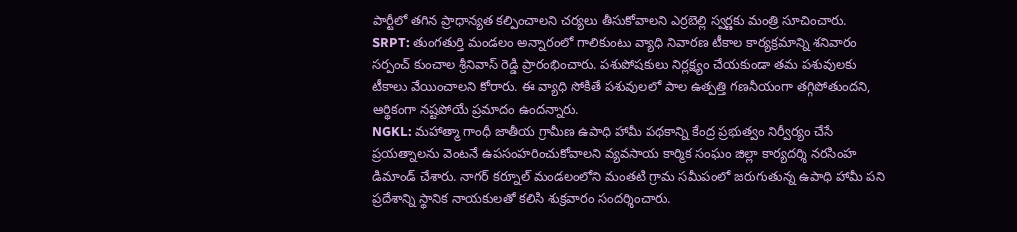పార్టీలో తగిన ప్రాధాన్యత కల్పించాలని చర్యలు తీసుకోవాలని ఎర్రబెల్లి స్వర్ణకు మంత్రి సూచించారు.
SRPT: తుంగతుర్తి మండలం అన్నారంలో గాలికుంటు వ్యాధి నివారణ టీకాల కార్యక్రమాన్ని శనివారం సర్పంచ్ కుంచాల శ్రీనివాస్ రెడ్డి ప్రారంభించారు. పశుపోషకులు నిర్లక్ష్యం చేయకుండా తమ పశువులకు టీకాలు వేయించాలని కోరారు. ఈ వ్యాధి సోకితే పశువులలో పాల ఉత్పత్తి గణనీయంగా తగ్గిపోతుందని, ఆర్థికంగా నష్టపోయే ప్రమాదం ఉందన్నారు.
NGKL: మహాత్మా గాంధీ జాతీయ గ్రామీణ ఉపాధి హామీ పథకాన్ని కేంద్ర ప్రభుత్వం నిర్వీర్యం చేసే ప్రయత్నాలను వెంటనే ఉపసంహరించుకోవాలని వ్యవసాయ కార్మిక సంఘం జిల్లా కార్యదర్శి నరసింహ డిమాండ్ చేశారు. నాగర్ కర్నూల్ మండలంలోని మంతటి గ్రామ సమీపంలో జరుగుతున్న ఉపాధి హామీ పని ప్రదేశాన్ని స్థానిక నాయకులతో కలిసి శుక్రవారం సందర్శించారు.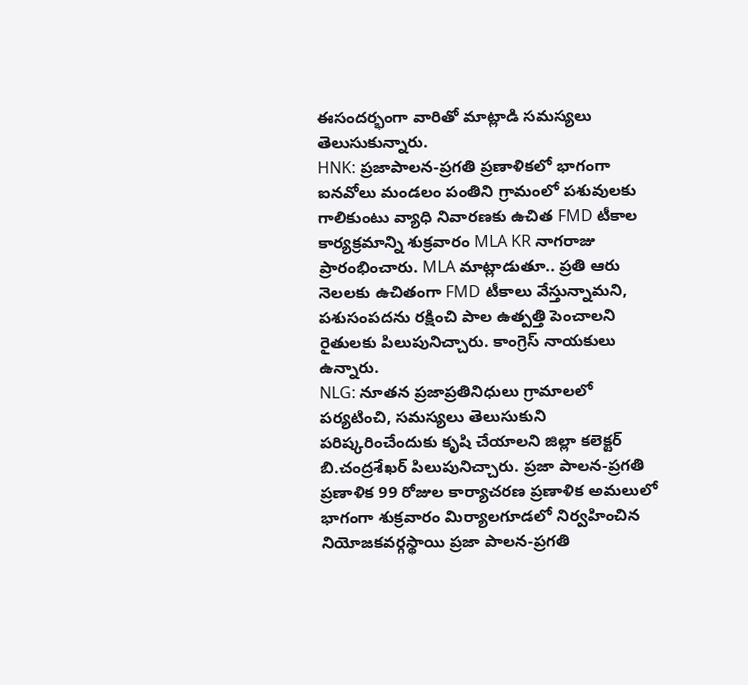ఈసందర్భంగా వారితో మాట్లాడి సమస్యలు తెలుసుకున్నారు.
HNK: ప్రజాపాలన-ప్రగతి ప్రణాళికలో భాగంగా ఐనవోలు మండలం పంతిని గ్రామంలో పశువులకు గాలికుంటు వ్యాధి నివారణకు ఉచిత FMD టీకాల కార్యక్రమాన్ని శుక్రవారం MLA KR నాగరాజు ప్రారంభించారు. MLA మాట్లాడుతూ.. ప్రతి ఆరు నెలలకు ఉచితంగా FMD టీకాలు వేస్తున్నామని, పశుసంపదను రక్షించి పాల ఉత్పత్తి పెంచాలని రైతులకు పిలుపునిచ్చారు. కాంగ్రెస్ నాయకులు ఉన్నారు.
NLG: నూతన ప్రజాప్రతినిధులు గ్రామాలలో పర్యటించి, సమస్యలు తెలుసుకుని పరిష్కరించేందుకు కృషి చేయాలని జిల్లా కలెక్టర్ బి.చంద్రశేఖర్ పిలుపునిచ్చారు. ప్రజా పాలన-ప్రగతి ప్రణాళిక 99 రోజుల కార్యాచరణ ప్రణాళిక అమలులో భాగంగా శుక్రవారం మిర్యాలగూడలో నిర్వహించిన నియోజకవర్గస్థాయి ప్రజా పాలన-ప్రగతి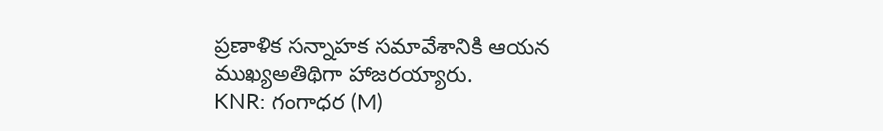ప్రణాళిక సన్నాహక సమావేశానికి ఆయన ముఖ్యఅతిథిగా హాజరయ్యారు.
KNR: గంగాధర (M)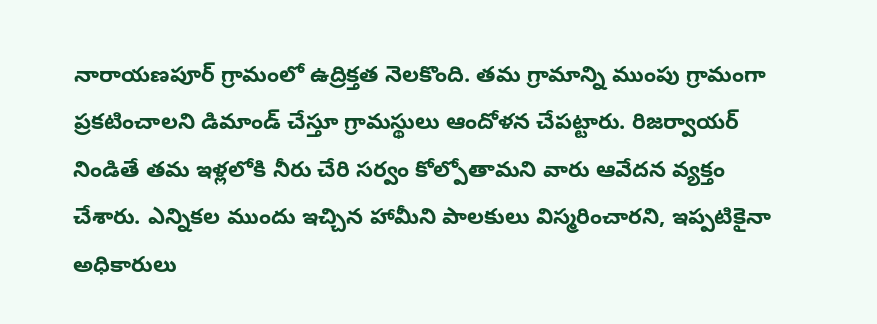నారాయణపూర్ గ్రామంలో ఉద్రిక్తత నెలకొంది. తమ గ్రామాన్ని ముంపు గ్రామంగా ప్రకటించాలని డిమాండ్ చేస్తూ గ్రామస్థులు ఆందోళన చేపట్టారు. రిజర్వాయర్ నిండితే తమ ఇళ్లలోకి నీరు చేరి సర్వం కోల్పోతామని వారు ఆవేదన వ్యక్తం చేశారు. ఎన్నికల ముందు ఇచ్చిన హామీని పాలకులు విస్మరించారని, ఇప్పటికైనా అధికారులు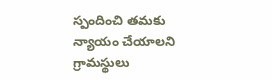స్పందించి తమకు న్యాయం చేయాలని గ్రామస్థులు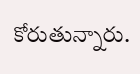కోరుతున్నారు.